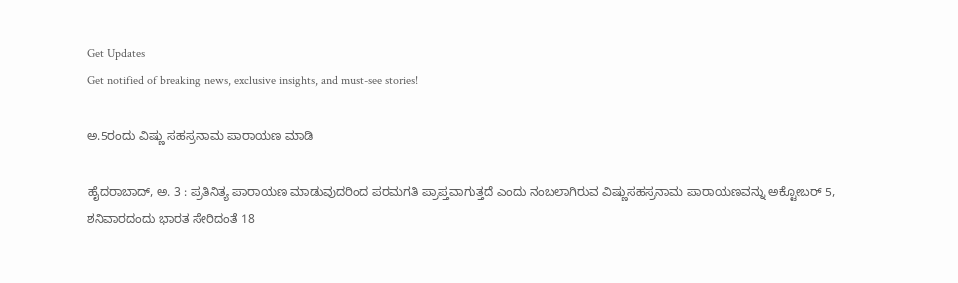Get Updates
Get notified of breaking news, exclusive insights, and must-see stories!

ಅ.5ರಂದು ವಿಷ್ಣು ಸಹಸ್ರನಾಮ ಪಾರಾಯಣ ಮಾಡಿ

ಹೈದರಾಬಾದ್, ಅ. 3 : ಪ್ರತಿನಿತ್ಯ ಪಾರಾಯಣ ಮಾಡುವುದರಿಂದ ಪರಮಗತಿ ಪ್ರಾಪ್ತವಾಗುತ್ತದೆ ಎಂದು ನಂಬಲಾಗಿರುವ ವಿಷ್ಣುಸಹಸ್ರನಾಮ ಪಾರಾಯಣವನ್ನು ಅಕ್ಟೋಬರ್ 5, ಶನಿವಾರದಂದು ಭಾರತ ಸೇರಿದಂತೆ 18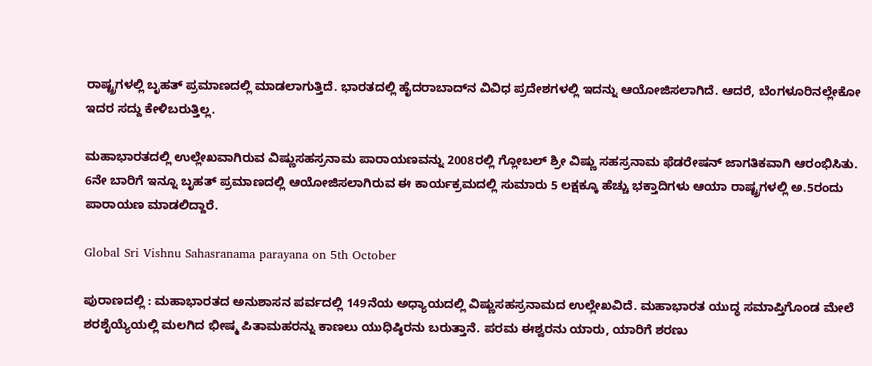ರಾಷ್ಟ್ರಗಳಲ್ಲಿ ಬೃಹತ್ ಪ್ರಮಾಣದಲ್ಲಿ ಮಾಡಲಾಗುತ್ತಿದೆ. ಭಾರತದಲ್ಲಿ ಹೈದರಾಬಾದ್‌ನ ವಿವಿಧ ಪ್ರದೇಶಗಳಲ್ಲಿ ಇದನ್ನು ಆಯೋಜಿಸಲಾಗಿದೆ. ಆದರೆ, ಬೆಂಗಳೂರಿನಲ್ಲೇಕೋ ಇದರ ಸದ್ದು ಕೇಳಿಬರುತ್ತಿಲ್ಲ.

ಮಹಾಭಾರತದಲ್ಲಿ ಉಲ್ಲೇಖವಾಗಿರುವ ವಿಷ್ಣುಸಹಸ್ರನಾಮ ಪಾರಾಯಣವನ್ನು 2008ರಲ್ಲಿ ಗ್ಲೋಬಲ್ ಶ್ರೀ ವಿಷ್ಣು ಸಹಸ್ರನಾಮ ಫೆಡರೇಷನ್ ಜಾಗತಿಕವಾಗಿ ಆರಂಭಿಸಿತು. 6ನೇ ಬಾರಿಗೆ ಇನ್ನೂ ಬೃಹತ್ ಪ್ರಮಾಣದಲ್ಲಿ ಆಯೋಜಿಸಲಾಗಿರುವ ಈ ಕಾರ್ಯಕ್ರಮದಲ್ಲಿ ಸುಮಾರು 5 ಲಕ್ಷಕ್ಕೂ ಹೆಚ್ಚು ಭಕ್ತಾದಿಗಳು ಆಯಾ ರಾಷ್ಟ್ರಗಳಲ್ಲಿ ಅ.5ರಂದು ಪಾರಾಯಣ ಮಾಡಲಿದ್ದಾರೆ.

Global Sri Vishnu Sahasranama parayana on 5th October

ಪುರಾಣದಲ್ಲಿ : ಮಹಾಭಾರತದ ಅನುಶಾಸನ ಪರ್ವದಲ್ಲಿ 149ನೆಯ ಅಧ್ಯಾಯದಲ್ಲಿ ವಿಷ್ಣುಸಹಸ್ರನಾಮದ ಉಲ್ಲೇಖವಿದೆ. ಮಹಾಭಾರತ ಯುದ್ಧ ಸಮಾಪ್ತಿಗೊಂಡ ಮೇಲೆ ಶರಶೈಯ್ಯೆಯಲ್ಲಿ ಮಲಗಿದ ಭೀಷ್ಮ ಪಿತಾಮಹರನ್ನು ಕಾಣಲು ಯುಧಿಷ್ಠಿರನು ಬರುತ್ತಾನೆ. ಪರಮ ಈಶ್ವರನು ಯಾರು, ಯಾರಿಗೆ ಶರಣು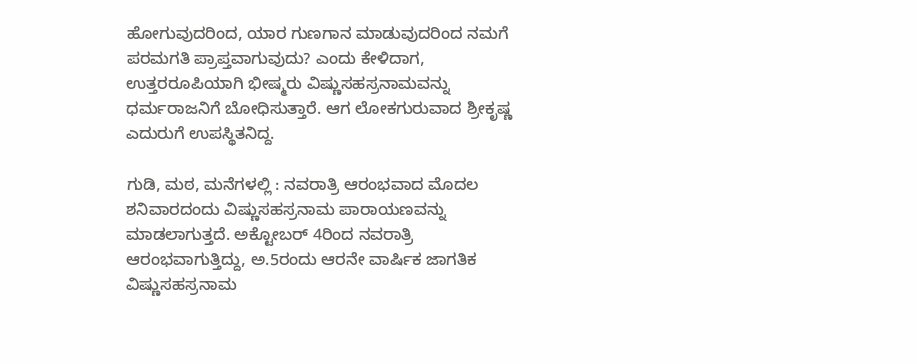ಹೋಗುವುದರಿಂದ, ಯಾರ ಗುಣಗಾನ ಮಾಡುವುದರಿಂದ ನಮಗೆ ಪರಮಗತಿ ಪ್ರಾಪ್ತವಾಗುವುದು? ಎಂದು ಕೇಳಿದಾಗ, ಉತ್ತರರೂಪಿಯಾಗಿ ಭೀಷ್ಮರು ವಿಷ್ಣುಸಹಸ್ರನಾಮವನ್ನು ಧರ್ಮರಾಜನಿಗೆ ಬೋಧಿಸುತ್ತಾರೆ. ಆಗ ಲೋಕಗುರುವಾದ ಶ್ರೀಕೃಷ್ಣ ಎದುರುಗೆ ಉಪಸ್ಥಿತನಿದ್ದ.

ಗುಡಿ, ಮಠ, ಮನೆಗಳಲ್ಲಿ : ನವರಾತ್ರಿ ಆರಂಭವಾದ ಮೊದಲ ಶನಿವಾರದಂದು ವಿಷ್ಣುಸಹಸ್ರನಾಮ ಪಾರಾಯಣವನ್ನು ಮಾಡಲಾಗುತ್ತದೆ. ಅಕ್ಟೋಬರ್ 4ರಿಂದ ನವರಾತ್ರಿ ಆರಂಭವಾಗುತ್ತಿದ್ದು, ಅ.5ರಂದು ಆರನೇ ವಾರ್ಷಿಕ ಜಾಗತಿಕ ವಿಷ್ಣುಸಹಸ್ರನಾಮ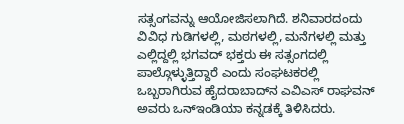ಸತ್ಸಂಗವನ್ನು ಆಯೋಜಿಸಲಾಗಿದೆ. ಶನಿವಾರದಂದು ವಿವಿಧ ಗುಡಿಗಳಲ್ಲಿ, ಮಠಗಳಲ್ಲಿ, ಮನೆಗಳಲ್ಲಿ ಮತ್ತು ಎಲ್ಲಿದ್ದಲ್ಲಿ ಭಗವದ್ ಭಕ್ತರು ಈ ಸತ್ಸಂಗದಲ್ಲಿ ಪಾಲ್ಗೊಳ್ಳುತ್ತಿದ್ದಾರೆ ಎಂದು ಸಂಘಟಕರಲ್ಲಿ ಒಬ್ಬರಾಗಿರುವ ಹೈದರಾಬಾದ್‌ನ ಎವಿಎಸ್ ರಾಘವನ್ ಅವರು ಒನ್ಇಂಡಿಯಾ ಕನ್ನಡಕ್ಕೆ ತಿಳಿಸಿದರು.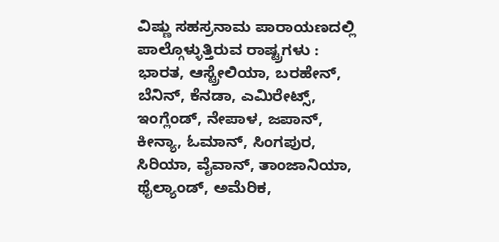ವಿಷ್ಣು ಸಹಸ್ರನಾಮ ಪಾರಾಯಣದಲ್ಲಿ ಪಾಲ್ಗೊಳ್ಳುತ್ತಿರುವ ರಾಷ್ಟ್ರಗಳು : ಭಾರತ, ಆಸ್ಟ್ರೇಲಿಯಾ, ಬರಹೇನ್, ಬೆನಿನ್, ಕೆನಡಾ, ಎಮಿರೇಟ್ಸ್, ಇಂಗ್ಲೆಂಡ್, ನೇಪಾಳ, ಜಪಾನ್, ಕೀನ್ಯಾ, ಓಮಾನ್, ಸಿಂಗಪುರ, ಸಿರಿಯಾ, ವೈವಾನ್, ತಾಂಜಾನಿಯಾ, ಥೈಲ್ಯಾಂಡ್, ಅಮೆರಿಕ,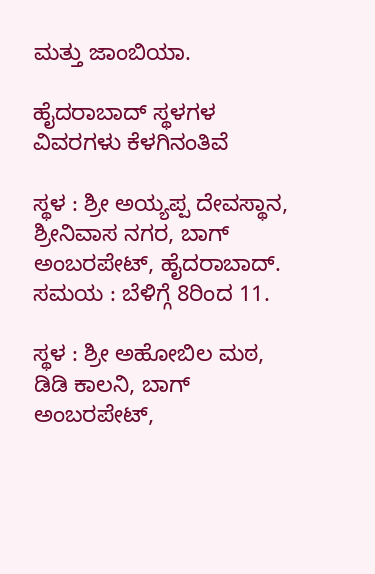ಮತ್ತು ಜಾಂಬಿಯಾ.

ಹೈದರಾಬಾದ್ ಸ್ಥಳಗಳ ವಿವರಗಳು ಕೆಳಗಿನಂತಿವೆ

ಸ್ಥಳ : ಶ್ರೀ ಅಯ್ಯಪ್ಪ ದೇವಸ್ಥಾನ, ಶ್ರೀನಿವಾಸ ನಗರ, ಬಾಗ್ ಅಂಬರಪೇಟ್, ಹೈದರಾಬಾದ್.
ಸಮಯ : ಬೆಳಿಗ್ಗೆ 8ರಿಂದ 11.

ಸ್ಥಳ : ಶ್ರೀ ಅಹೋಬಿಲ ಮಠ, ಡಿಡಿ ಕಾಲನಿ, ಬಾಗ್ ಅಂಬರಪೇಟ್,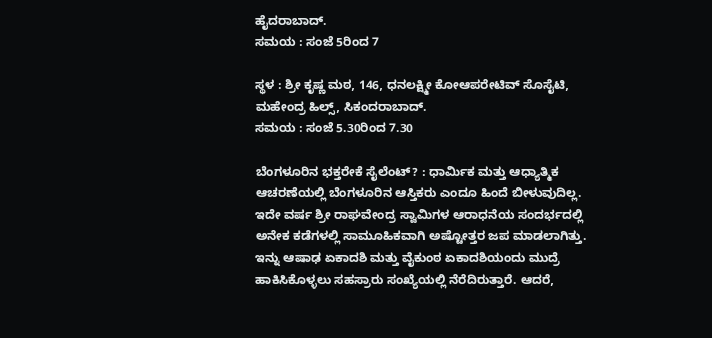ಹೈದರಾಬಾದ್.
ಸಮಯ : ಸಂಜೆ 5ರಿಂದ 7

ಸ್ಥಳ : ಶ್ರೀ ಕೃಷ್ಣ ಮಠ, 146, ಧನಲಕ್ಷ್ಮೀ ಕೋಆಪರೇಟಿವ್ ಸೊಸೈಟಿ, ಮಹೇಂದ್ರ ಹಿಲ್ಸ್, ಸಿಕಂದರಾಬಾದ್.
ಸಮಯ : ಸಂಜೆ 5.30ರಿಂದ 7.30

ಬೆಂಗಳೂರಿನ ಭಕ್ತರೇಕೆ ಸೈಲೆಂಟ್? : ಧಾರ್ಮಿಕ ಮತ್ತು ಆಧ್ಯಾತ್ಮಿಕ ಆಚರಣೆಯಲ್ಲಿ ಬೆಂಗಳೂರಿನ ಆಸ್ತಿಕರು ಎಂದೂ ಹಿಂದೆ ಬೀಳುವುದಿಲ್ಲ. ಇದೇ ವರ್ಷ ಶ್ರೀ ರಾಘವೇಂದ್ರ ಸ್ವಾಮಿಗಳ ಆರಾಧನೆಯ ಸಂದರ್ಭದಲ್ಲಿ ಅನೇಕ ಕಡೆಗಳಲ್ಲಿ ಸಾಮೂಹಿಕವಾಗಿ ಅಷ್ಟೋತ್ತರ ಜಪ ಮಾಡಲಾಗಿತ್ತು. ಇನ್ನು ಆಷಾಢ ಏಕಾದಶಿ ಮತ್ತು ವೈಕುಂಠ ಏಕಾದಶಿಯಂದು ಮುದ್ರೆ ಹಾಕಿಸಿಕೊಳ್ಳಲು ಸಹಸ್ರಾರು ಸಂಖ್ಯೆಯಲ್ಲಿ ನೆರೆದಿರುತ್ತಾರೆ. ಆದರೆ,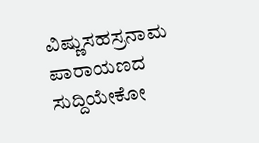ವಿಷ್ಣುಸಹಸ್ರನಾಮ ಪಾರಾಯಣದ ಸುದ್ದಿಯೇಕೋ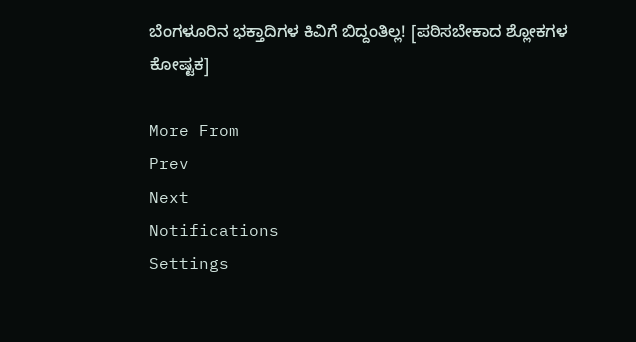ಬೆಂಗಳೂರಿನ ಭಕ್ತಾದಿಗಳ ಕಿವಿಗೆ ಬಿದ್ದಂತಿಲ್ಲ! [ಪಠಿಸಬೇಕಾದ ಶ್ಲೋಕಗಳ ಕೋಷ್ಟಕ]

More From
Prev
Next
Notifications
Settings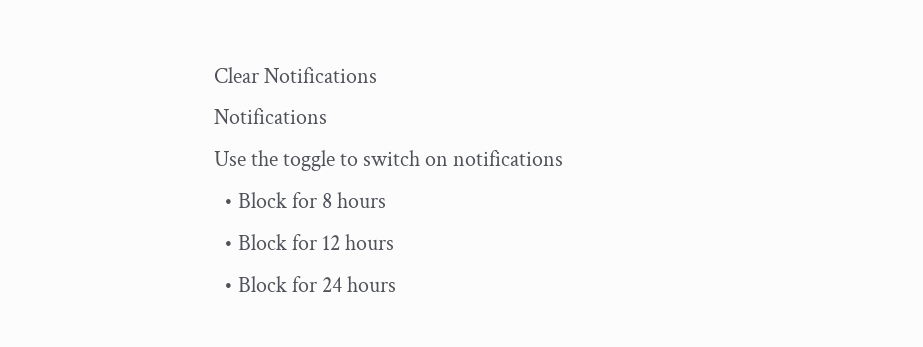Clear Notifications
Notifications
Use the toggle to switch on notifications
  • Block for 8 hours
  • Block for 12 hours
  • Block for 24 hours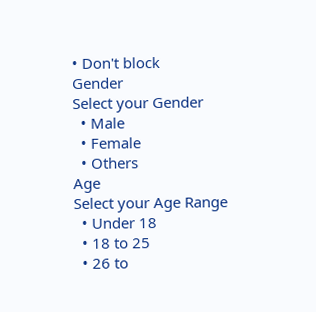• Don't block
Gender
Select your Gender
  • Male
  • Female
  • Others
Age
Select your Age Range
  • Under 18
  • 18 to 25
  • 26 to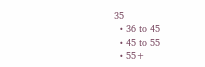35
  • 36 to 45
  • 45 to 55
  • 55+